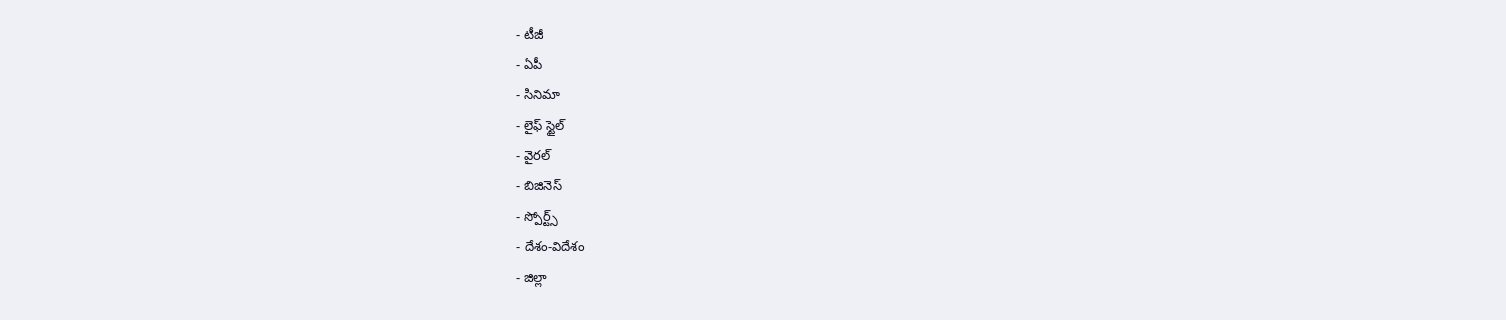- టీజీ
- ఏపీ
- సినిమా
- లైఫ్ స్టైల్
- వైరల్
- బిజినెస్
- స్పోర్ట్స్
- దేశం-విదేశం
- జిల్లా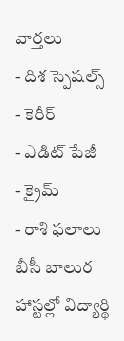వార్తలు
- దిశ స్పెషల్స్
- కెరీర్
- ఎడిట్ పేజీ
- క్రైమ్
- రాశి ఫలాలు
బీసీ బాలుర హాస్టల్లో విద్యార్థి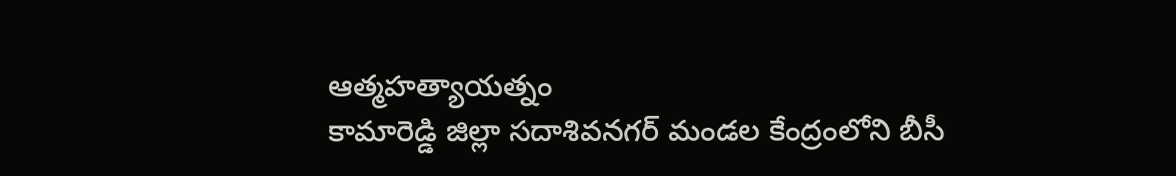ఆత్మహత్యాయత్నం
కామారెడ్డి జిల్లా సదాశివనగర్ మండల కేంద్రంలోని బీసీ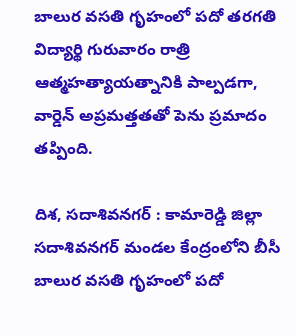బాలుర వసతి గృహంలో పదో తరగతి విద్యార్థి గురువారం రాత్రి ఆత్మహత్యాయత్నానికి పాల్పడగా, వార్డెన్ అప్రమత్తతతో పెను ప్రమాదం తప్పింది.

దిశ, సదాశివనగర్ : కామారెడ్డి జిల్లా సదాశివనగర్ మండల కేంద్రంలోని బీసీ బాలుర వసతి గృహంలో పదో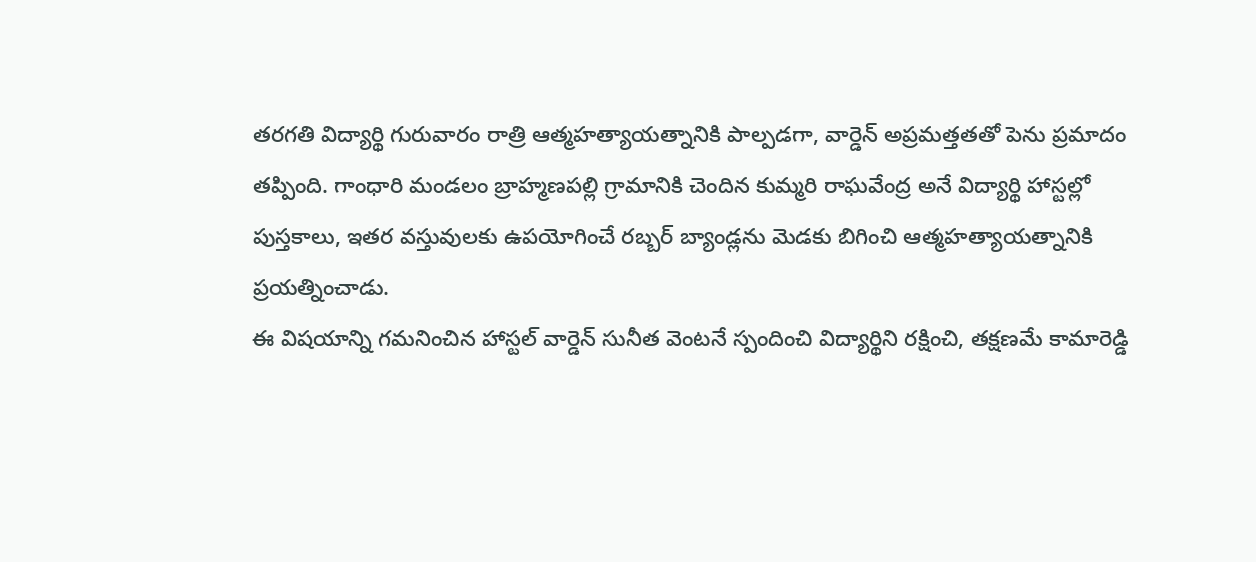తరగతి విద్యార్థి గురువారం రాత్రి ఆత్మహత్యాయత్నానికి పాల్పడగా, వార్డెన్ అప్రమత్తతతో పెను ప్రమాదం తప్పింది. గాంధారి మండలం బ్రాహ్మణపల్లి గ్రామానికి చెందిన కుమ్మరి రాఘవేంద్ర అనే విద్యార్థి హాస్టల్లో పుస్తకాలు, ఇతర వస్తువులకు ఉపయోగించే రబ్బర్ బ్యాండ్లను మెడకు బిగించి ఆత్మహత్యాయత్నానికి ప్రయత్నించాడు.
ఈ విషయాన్ని గమనించిన హాస్టల్ వార్డెన్ సునీత వెంటనే స్పందించి విద్యార్థిని రక్షించి, తక్షణమే కామారెడ్డి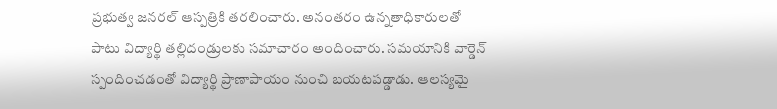ప్రభుత్వ జనరల్ ఆస్పత్రికి తరలించారు. అనంతరం ఉన్నతాధికారులతో పాటు విద్యార్థి తల్లిదండ్రులకు సమాచారం అందించారు. సమయానికి వార్డెన్ స్పందించడంతో విద్యార్థి ప్రాణాపాయం నుంచి బయటపడ్డాడు. ఆలస్యమై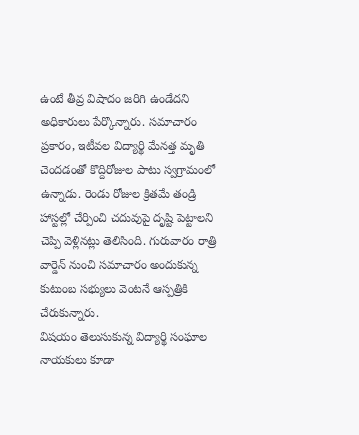ఉంటే తీవ్ర విషాదం జరిగి ఉండేదని అధికారులు పేర్కొన్నారు. సమాచారం ప్రకారం, ఇటీవల విద్యార్థి మేనత్త మృతి చెందడంతో కొద్దిరోజుల పాటు స్వగ్రామంలో ఉన్నాడు. రెండు రోజుల క్రితమే తండ్రి హాస్టల్లో చేర్పించి చదువుపై దృష్టి పెట్టాలని చెప్పి వెళ్లినట్లు తెలిసింది. గురువారం రాత్రి వార్డెన్ నుంచి సమాచారం అందుకున్న కుటుంబ సభ్యులు వెంటనే ఆస్పత్రికి చేరుకున్నారు.
విషయం తెలుసుకున్న విద్యార్థి సంఘాల నాయకులు కూడా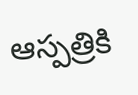ఆస్పత్రికి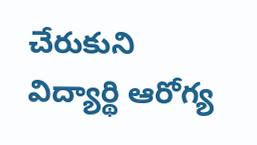చేరుకుని విద్యార్థి ఆరోగ్య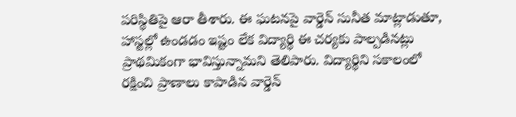పరిస్థితిపై ఆరా తీశారు. ఈ ఘటనపై వార్డెన్ సునీత మాట్లాడుతూ, హాస్టల్లో ఉండడం ఇష్టం లేక విద్యార్థి ఈ చర్యకు పాల్పడినట్లు ప్రాథమికంగా భావిస్తున్నామని తెలిపారు. విద్యార్థిని సకాలంలో రక్షించి ప్రాణాలు కాపాడిన వార్డెన్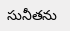సునీతను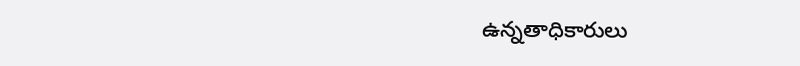ఉన్నతాధికారులు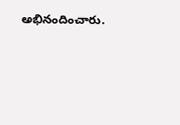అభినందించారు.